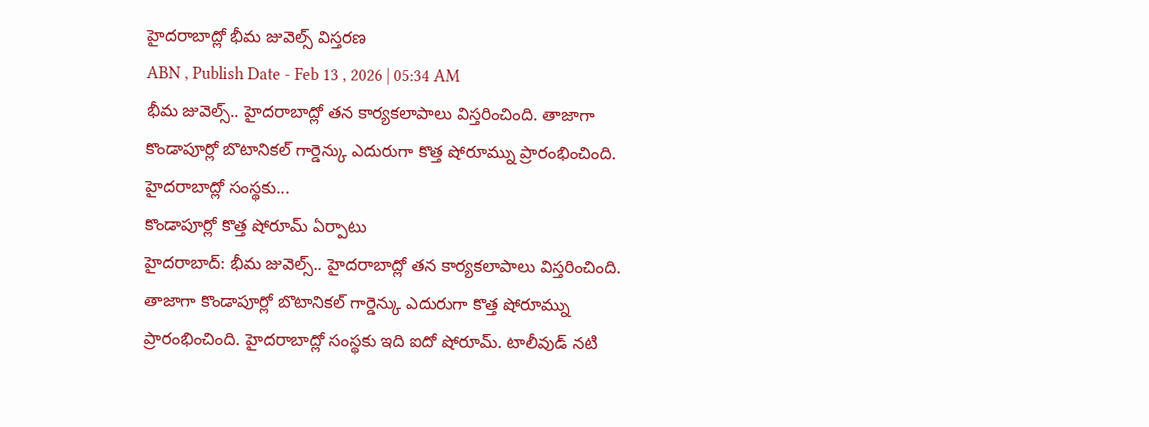హైదరాబాద్లో భీమ జువెల్స్ విస్తరణ
ABN , Publish Date - Feb 13 , 2026 | 05:34 AM
భీమ జువెల్స్.. హైదరాబాద్లో తన కార్యకలాపాలు విస్తరించింది. తాజాగా కొండాపూర్లో బొటానికల్ గార్డెన్కు ఎదురుగా కొత్త షోరూమ్ను ప్రారంభించింది. హైదరాబాద్లో సంస్థకు...
కొండాపూర్లో కొత్త షోరూమ్ ఏర్పాటు
హైదరాబాద్: భీమ జువెల్స్.. హైదరాబాద్లో తన కార్యకలాపాలు విస్తరించింది. తాజాగా కొండాపూర్లో బొటానికల్ గార్డెన్కు ఎదురుగా కొత్త షోరూమ్ను ప్రారంభించింది. హైదరాబాద్లో సంస్థకు ఇది ఐదో షోరూమ్. టాలీవుడ్ నటి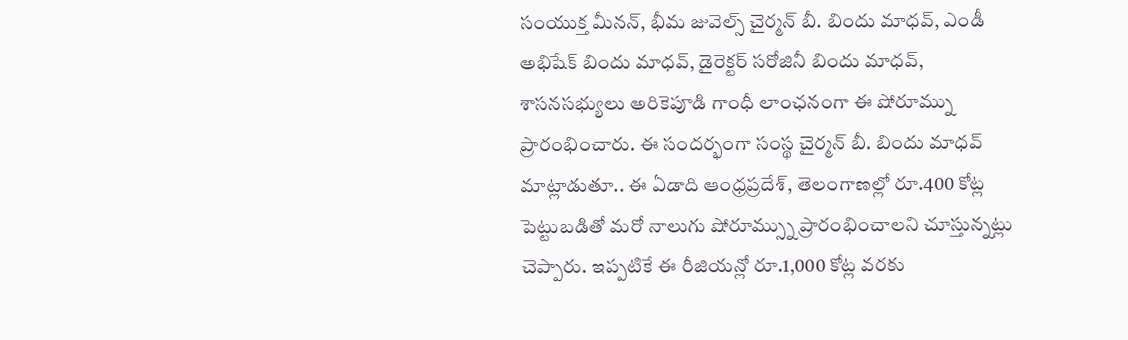సంయుక్త మీనన్, భీమ జువెల్స్ చైర్మన్ బీ. బిందు మాధవ్, ఎండీ అభిషేక్ బిందు మాధవ్, డైరెక్టర్ సరోజినీ బిందు మాధవ్, శాసనసభ్యులు అరికెపూడి గాంధీ లాంఛనంగా ఈ షోరూమ్ను ప్రారంభించారు. ఈ సందర్భంగా సంస్థ చైర్మన్ బీ. బిందు మాధవ్ మాట్లాడుతూ.. ఈ ఏడాది ఆంధ్రప్రదేశ్, తెలంగాణల్లో రూ.400 కోట్ల పెట్టుబడితో మరో నాలుగు షోరూమ్స్ను ప్రారంభించాలని చూస్తున్నట్లు చెప్పారు. ఇప్పటికే ఈ రీజియన్లో రూ.1,000 కోట్ల వరకు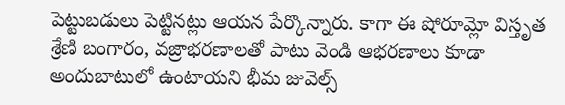పెట్టుబడులు పెట్టినట్లు ఆయన పేర్కొన్నారు. కాగా ఈ షోరూమ్లో విస్తృత శ్రేణి బంగారం, వజ్రాభరణాలతో పాటు వెండి ఆభరణాలు కూడా అందుబాటులో ఉంటాయని భీమ జువెల్స్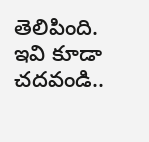తెలిపింది.
ఇవి కూడా చదవండి..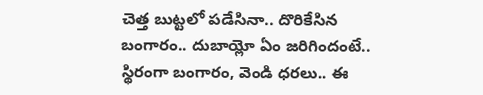చెత్త బుట్టలో పడేసినా.. దొరికేసిన బంగారం.. దుబాయ్లో ఏం జరిగిందంటే..
స్థిరంగా బంగారం, వెండి ధరలు.. ఈ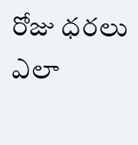రోజు ధరలు ఎలా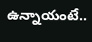ఉన్నాయంటే..